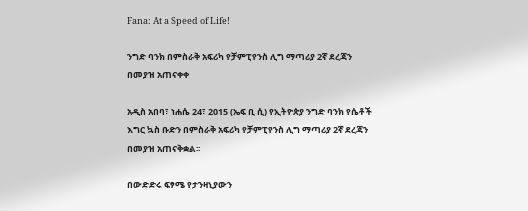Fana: At a Speed of Life!

ንግድ ባንክ በምስራቅ አፍሪካ የቻምፒየንስ ሊግ ማጣሪያ 2ኛ ደረጃን በመያዝ አጠናቀቀ

አዲስ አበባ፣ ነሐሴ 24፣ 2015 (ኤፍ ቢ ሲ) የኢትዮጵያ ንግድ ባንክ የሴቶች እግር ኳስ ቡድን በምስራቅ አፍሪካ የቻምፒየንስ ሊግ ማጣሪያ 2ኛ ደረጃን በመያዝ አጠናቅቋል፡፡

በውድድሩ ፍፃሜ የታንዛኒያውን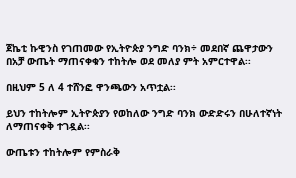ጀኬቲ ኩዊንስ የገጠመው የኢትዮጵያ ንግድ ባንክ÷ መደበኛ ጨዋታውን በአቻ ውጤት ማጠናቀቁን ተከትሎ ወደ መለያ ምት አምርተዋል፡፡

በዚህም 5 ለ 4 ተሸንፎ ዋንጫውን አጥቷል፡፡

ይህን ተከትሎም ኢትዮጵያን የወከለው ንግድ ባንክ ውድድሩን በሁለተኛነት ለማጠናቀቅ ተገዷል፡፡

ውጤቱን ተከትሎም የምስራቅ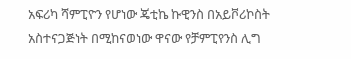አፍሪካ ሻምፒዮን የሆነው ጄቲኬ ኩዊንስ በአይቮሪኮስት አስተናጋጅነት በሚከናወነው ዋናው የቻምፒየንስ ሊግ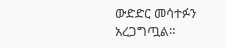ውድድር መሳተፉን አረጋግጧል።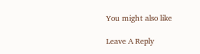You might also like

Leave A Reply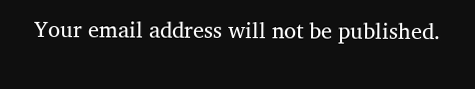Your email address will not be published.